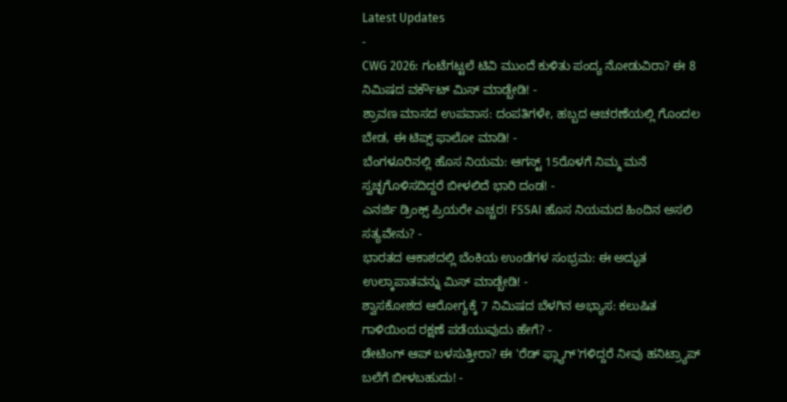Latest Updates
-
CWG 2026: ಗಂಟೆಗಟ್ಟಲೆ ಟಿವಿ ಮುಂದೆ ಕುಳಿತು ಪಂದ್ಯ ನೋಡುವಿರಾ? ಈ 8 ನಿಮಿಷದ ವರ್ಕೌಟ್ ಮಿಸ್ ಮಾಡ್ಬೇಡಿ! -
ಶ್ರಾವಣ ಮಾಸದ ಉಪವಾಸ: ದಂಪತಿಗಳೇ, ಹಬ್ಬದ ಆಚರಣೆಯಲ್ಲಿ ಗೊಂದಲ ಬೇಡ, ಈ ಟಿಪ್ಸ್ ಫಾಲೋ ಮಾಡಿ! -
ಬೆಂಗಳೂರಿನಲ್ಲಿ ಹೊಸ ನಿಯಮ: ಆಗಸ್ಟ್ 15ರೊಳಗೆ ನಿಮ್ಮ ಮನೆ ಸ್ವಚ್ಛಗೊಳಿಸದಿದ್ದರೆ ಬೀಳಲಿದೆ ಭಾರಿ ದಂಡ! -
ಎನರ್ಜಿ ಡ್ರಿಂಕ್ಸ್ ಪ್ರಿಯರೇ ಎಚ್ಚರ! FSSAI ಹೊಸ ನಿಯಮದ ಹಿಂದಿನ ಅಸಲಿ ಸತ್ಯವೇನು? -
ಭಾರತದ ಆಕಾಶದಲ್ಲಿ ಬೆಂಕಿಯ ಉಂಡೆಗಳ ಸಂಭ್ರಮ: ಈ ಅದ್ಭುತ ಉಲ್ಕಾಪಾತವನ್ನು ಮಿಸ್ ಮಾಡ್ಬೇಡಿ! -
ಶ್ವಾಸಕೋಶದ ಆರೋಗ್ಯಕ್ಕೆ 7 ನಿಮಿಷದ ಬೆಳಗಿನ ಅಭ್ಯಾಸ: ಕಲುಷಿತ ಗಾಳಿಯಿಂದ ರಕ್ಷಣೆ ಪಡೆಯುವುದು ಹೇಗೆ? -
ಡೇಟಿಂಗ್ ಆಪ್ ಬಳಸುತ್ತೀರಾ? ಈ 'ರೆಡ್ ಫ್ಲ್ಯಾಗ್'ಗಳಿದ್ದರೆ ನೀವು ಹನಿಟ್ರ್ಯಾಪ್ ಬಲೆಗೆ ಬೀಳಬಹುದು! -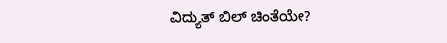ವಿದ್ಯುತ್ ಬಿಲ್ ಚಿಂತೆಯೇ?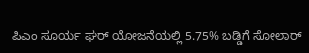ಪಿಎಂ ಸೂರ್ಯ ಘರ್ ಯೋಜನೆಯಲ್ಲಿ 5.75% ಬಡ್ಡಿಗೆ ಸೋಲಾರ್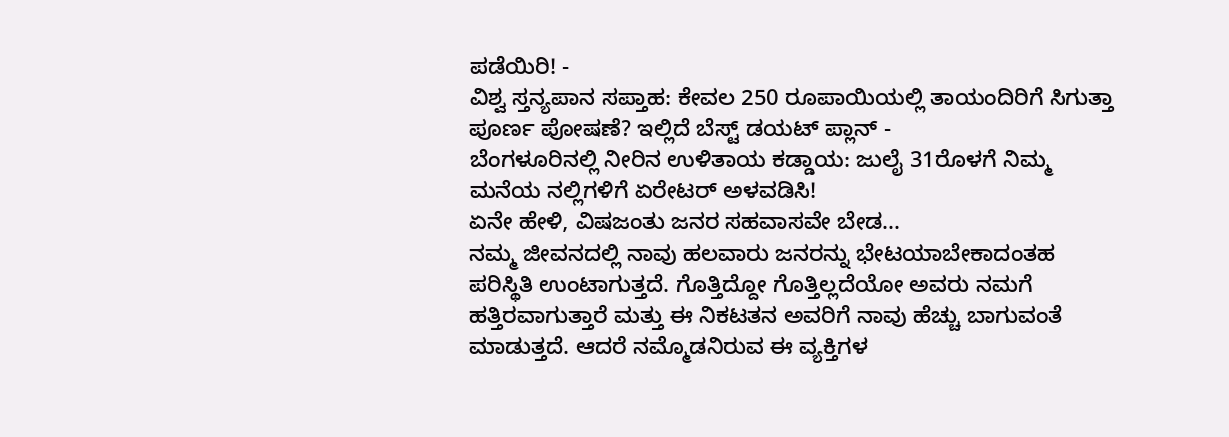ಪಡೆಯಿರಿ! -
ವಿಶ್ವ ಸ್ತನ್ಯಪಾನ ಸಪ್ತಾಹ: ಕೇವಲ 250 ರೂಪಾಯಿಯಲ್ಲಿ ತಾಯಂದಿರಿಗೆ ಸಿಗುತ್ತಾ ಪೂರ್ಣ ಪೋಷಣೆ? ಇಲ್ಲಿದೆ ಬೆಸ್ಟ್ ಡಯಟ್ ಪ್ಲಾನ್ -
ಬೆಂಗಳೂರಿನಲ್ಲಿ ನೀರಿನ ಉಳಿತಾಯ ಕಡ್ಡಾಯ: ಜುಲೈ 31ರೊಳಗೆ ನಿಮ್ಮ ಮನೆಯ ನಲ್ಲಿಗಳಿಗೆ ಏರೇಟರ್ ಅಳವಡಿಸಿ!
ಏನೇ ಹೇಳಿ, ವಿಷಜಂತು ಜನರ ಸಹವಾಸವೇ ಬೇಡ...
ನಮ್ಮ ಜೀವನದಲ್ಲಿ ನಾವು ಹಲವಾರು ಜನರನ್ನು ಭೇಟಯಾಬೇಕಾದಂತಹ ಪರಿಸ್ಥಿತಿ ಉಂಟಾಗುತ್ತದೆ. ಗೊತ್ತಿದ್ದೋ ಗೊತ್ತಿಲ್ಲದೆಯೋ ಅವರು ನಮಗೆ ಹತ್ತಿರವಾಗುತ್ತಾರೆ ಮತ್ತು ಈ ನಿಕಟತನ ಅವರಿಗೆ ನಾವು ಹೆಚ್ಚು ಬಾಗುವಂತೆ ಮಾಡುತ್ತದೆ. ಆದರೆ ನಮ್ಮೊಡನಿರುವ ಈ ವ್ಯಕ್ತಿಗಳ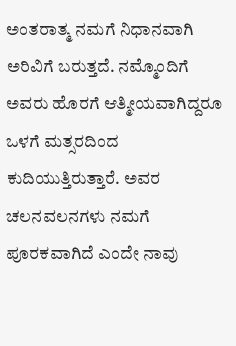ಅಂತರಾತ್ಮ ನಮಗೆ ನಿಧಾನವಾಗಿ ಅರಿವಿಗೆ ಬರುತ್ತದೆ. ನಮ್ಮೊಂದಿಗೆ ಅವರು ಹೊರಗೆ ಆತ್ಮೀಯವಾಗಿದ್ದರೂ ಒಳಗೆ ಮತ್ಸರದಿಂದ ಕುದಿಯುತ್ತಿರುತ್ತಾರೆ. ಅವರ ಚಲನವಲನಗಳು ನಮಗೆ ಪೂರಕವಾಗಿದೆ ಎಂದೇ ನಾವು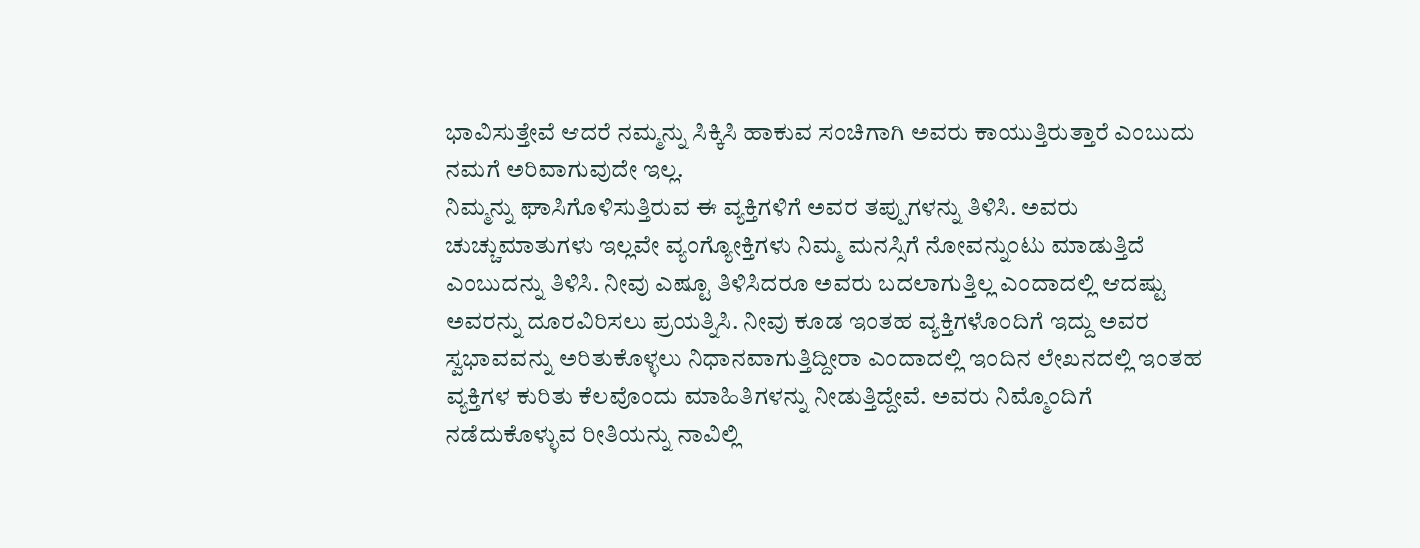ಭಾವಿಸುತ್ತೇವೆ ಆದರೆ ನಮ್ಮನ್ನು ಸಿಕ್ಕಿಸಿ ಹಾಕುವ ಸಂಚಿಗಾಗಿ ಅವರು ಕಾಯುತ್ತಿರುತ್ತಾರೆ ಎಂಬುದು ನಮಗೆ ಅರಿವಾಗುವುದೇ ಇಲ್ಲ.
ನಿಮ್ಮನ್ನು ಘಾಸಿಗೊಳಿಸುತ್ತಿರುವ ಈ ವ್ಯಕ್ತಿಗಳಿಗೆ ಅವರ ತಪ್ಪುಗಳನ್ನು ತಿಳಿಸಿ. ಅವರು ಚುಚ್ಚುಮಾತುಗಳು ಇಲ್ಲವೇ ವ್ಯಂಗ್ಯೋಕ್ತಿಗಳು ನಿಮ್ಮ ಮನಸ್ಸಿಗೆ ನೋವನ್ನುಂಟು ಮಾಡುತ್ತಿದೆ ಎಂಬುದನ್ನು ತಿಳಿಸಿ. ನೀವು ಎಷ್ಟೂ ತಿಳಿಸಿದರೂ ಅವರು ಬದಲಾಗುತ್ತಿಲ್ಲ ಎಂದಾದಲ್ಲಿ ಆದಷ್ಟು ಅವರನ್ನು ದೂರವಿರಿಸಲು ಪ್ರಯತ್ನಿಸಿ. ನೀವು ಕೂಡ ಇಂತಹ ವ್ಯಕ್ತಿಗಳೊಂದಿಗೆ ಇದ್ದು ಅವರ ಸ್ವಭಾವವನ್ನು ಅರಿತುಕೊಳ್ಳಲು ನಿಧಾನವಾಗುತ್ತಿದ್ದೀರಾ ಎಂದಾದಲ್ಲಿ ಇಂದಿನ ಲೇಖನದಲ್ಲಿ ಇಂತಹ ವ್ಯಕ್ತಿಗಳ ಕುರಿತು ಕೆಲವೊಂದು ಮಾಹಿತಿಗಳನ್ನು ನೀಡುತ್ತಿದ್ದೇವೆ. ಅವರು ನಿಮ್ಮೊಂದಿಗೆ ನಡೆದುಕೊಳ್ಳುವ ರೀತಿಯನ್ನು ನಾವಿಲ್ಲಿ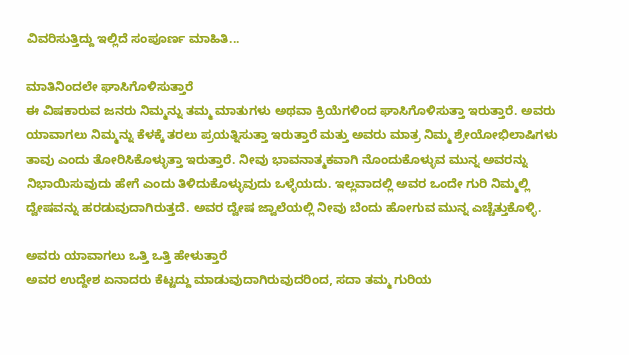ವಿವರಿಸುತ್ತಿದ್ದು ಇಲ್ಲಿದೆ ಸಂಪೂರ್ಣ ಮಾಹಿತಿ...

ಮಾತಿನಿಂದಲೇ ಘಾಸಿಗೊಳಿಸುತ್ತಾರೆ
ಈ ವಿಷಕಾರುವ ಜನರು ನಿಮ್ಮನ್ನು ತಮ್ಮ ಮಾತುಗಳು ಅಥವಾ ಕ್ರಿಯೆಗಳಿಂದ ಘಾಸಿಗೊಳಿಸುತ್ತಾ ಇರುತ್ತಾರೆ. ಅವರು ಯಾವಾಗಲು ನಿಮ್ಮನ್ನು ಕೆಳಕ್ಕೆ ತರಲು ಪ್ರಯತ್ನಿಸುತ್ತಾ ಇರುತ್ತಾರೆ ಮತ್ತು ಅವರು ಮಾತ್ರ ನಿಮ್ಮ ಶ್ರೇಯೋಭಿಲಾಷಿಗಳು ತಾವು ಎಂದು ತೋರಿಸಿಕೊಳ್ಳುತ್ತಾ ಇರುತ್ತಾರೆ. ನೀವು ಭಾವನಾತ್ಮಕವಾಗಿ ನೊಂದುಕೊಳ್ಳುವ ಮುನ್ನ ಅವರನ್ನು ನಿಭಾಯಿಸುವುದು ಹೇಗೆ ಎಂದು ತಿಳಿದುಕೊಳ್ಳುವುದು ಒಳ್ಳೆಯದು. ಇಲ್ಲವಾದಲ್ಲಿ ಅವರ ಒಂದೇ ಗುರಿ ನಿಮ್ಮಲ್ಲಿ ದ್ವೇಷವನ್ನು ಹರಡುವುದಾಗಿರುತ್ತದೆ. ಅವರ ದ್ವೇಷ ಜ್ವಾಲೆಯಲ್ಲಿ ನೀವು ಬೆಂದು ಹೋಗುವ ಮುನ್ನ ಎಚ್ಚೆತ್ತುಕೊಳ್ಳಿ.

ಅವರು ಯಾವಾಗಲು ಒತ್ತಿ ಒತ್ತಿ ಹೇಳುತ್ತಾರೆ
ಅವರ ಉದ್ದೇಶ ಏನಾದರು ಕೆಟ್ಟದ್ದು ಮಾಡುವುದಾಗಿರುವುದರಿಂದ, ಸದಾ ತಮ್ಮ ಗುರಿಯ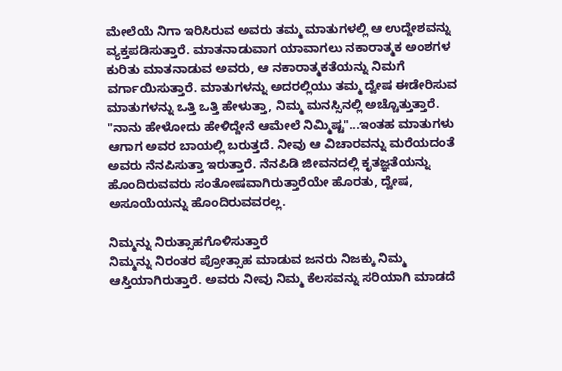ಮೇಲೆಯೆ ನಿಗಾ ಇರಿಸಿರುವ ಅವರು ತಮ್ಮ ಮಾತುಗಳಲ್ಲಿ ಆ ಉದ್ದೇಶವನ್ನು ವ್ಯಕ್ತಪಡಿಸುತ್ತಾರೆ. ಮಾತನಾಡುವಾಗ ಯಾವಾಗಲು ನಕಾರಾತ್ಮಕ ಅಂಶಗಳ ಕುರಿತು ಮಾತನಾಡುವ ಅವರು, ಆ ನಕಾರಾತ್ಮಕತೆಯನ್ನು ನಿಮಗೆ ವರ್ಗಾಯಿಸುತ್ತಾರೆ. ಮಾತುಗಳನ್ನು ಅದರಲ್ಲಿಯು ತಮ್ಮ ದ್ವೇಷ ಈಡೇರಿಸುವ ಮಾತುಗಳನ್ನು ಒತ್ತಿ ಒತ್ತಿ ಹೇಳುತ್ತಾ, ನಿಮ್ಮ ಮನಸ್ಸಿನಲ್ಲಿ ಅಚ್ಚೊತ್ತುತ್ತಾರೆ. "ನಾನು ಹೇಳೋದು ಹೇಳಿದ್ದೇನೆ ಆಮೇಲೆ ನಿಮ್ಮಿಷ್ಟ"...ಇಂತಹ ಮಾತುಗಳು ಆಗಾಗ ಅವರ ಬಾಯಲ್ಲಿ ಬರುತ್ತದೆ. ನೀವು ಆ ವಿಚಾರವನ್ನು ಮರೆಯದಂತೆ ಅವರು ನೆನಪಿಸುತ್ತಾ ಇರುತ್ತಾರೆ. ನೆನಪಿಡಿ ಜೀವನದಲ್ಲಿ ಕೃತಜ್ಞತೆಯನ್ನು ಹೊಂದಿರುವವರು ಸಂತೋಷವಾಗಿರುತ್ತಾರೆಯೇ ಹೊರತು, ದ್ವೇಷ, ಅಸೂಯೆಯನ್ನು ಹೊಂದಿರುವವರಲ್ಲ.

ನಿಮ್ಮನ್ನು ನಿರುತ್ಸಾಹಗೊಳಿಸುತ್ತಾರೆ
ನಿಮ್ಮನ್ನು ನಿರಂತರ ಪ್ರೋತ್ಸಾಹ ಮಾಡುವ ಜನರು ನಿಜಕ್ಕು ನಿಮ್ಮ ಆಸ್ತಿಯಾಗಿರುತ್ತಾರೆ. ಅವರು ನೀವು ನಿಮ್ಮ ಕೆಲಸವನ್ನು ಸರಿಯಾಗಿ ಮಾಡದೆ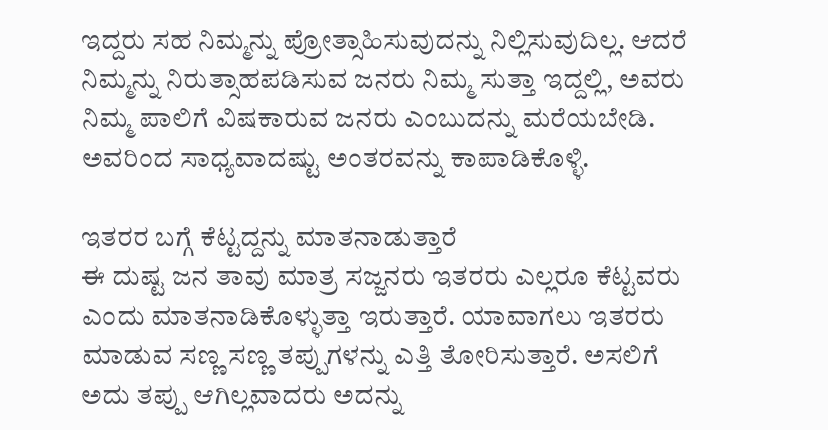ಇದ್ದರು ಸಹ ನಿಮ್ಮನ್ನು ಪ್ರೋತ್ಸಾಹಿಸುವುದನ್ನು ನಿಲ್ಲಿಸುವುದಿಲ್ಲ. ಆದರೆ ನಿಮ್ಮನ್ನು ನಿರುತ್ಸಾಹಪಡಿಸುವ ಜನರು ನಿಮ್ಮ ಸುತ್ತಾ ಇದ್ದಲ್ಲಿ, ಅವರು ನಿಮ್ಮ ಪಾಲಿಗೆ ವಿಷಕಾರುವ ಜನರು ಎಂಬುದನ್ನು ಮರೆಯಬೇಡಿ. ಅವರಿಂದ ಸಾಧ್ಯವಾದಷ್ಟು ಅಂತರವನ್ನು ಕಾಪಾಡಿಕೊಳ್ಳಿ.

ಇತರರ ಬಗ್ಗೆ ಕೆಟ್ಟದ್ದನ್ನು ಮಾತನಾಡುತ್ತಾರೆ
ಈ ದುಷ್ಟ ಜನ ತಾವು ಮಾತ್ರ ಸಜ್ಜನರು ಇತರರು ಎಲ್ಲರೂ ಕೆಟ್ಟವರು ಎಂದು ಮಾತನಾಡಿಕೊಳ್ಳುತ್ತಾ ಇರುತ್ತಾರೆ. ಯಾವಾಗಲು ಇತರರು ಮಾಡುವ ಸಣ್ಣ ಸಣ್ಣ ತಪ್ಪುಗಳನ್ನು ಎತ್ತಿ ತೋರಿಸುತ್ತಾರೆ. ಅಸಲಿಗೆ ಅದು ತಪ್ಪು ಆಗಿಲ್ಲವಾದರು ಅದನ್ನು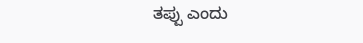ತಪ್ಪು ಎಂದು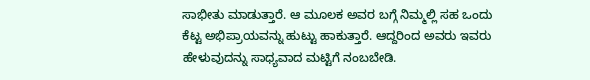ಸಾಭೀತು ಮಾಡುತ್ತಾರೆ. ಆ ಮೂಲಕ ಅವರ ಬಗ್ಗೆ ನಿಮ್ಮಲ್ಲಿ ಸಹ ಒಂದು ಕೆಟ್ಟ ಅಭಿಪ್ರಾಯವನ್ನು ಹುಟ್ಟು ಹಾಕುತ್ತಾರೆ. ಆದ್ದರಿಂದ ಅವರು ಇವರು ಹೇಳುವುದನ್ನು ಸಾಧ್ಯವಾದ ಮಟ್ಟಿಗೆ ನಂಬಬೇಡಿ.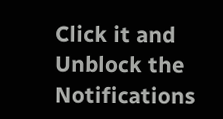Click it and Unblock the Notifications